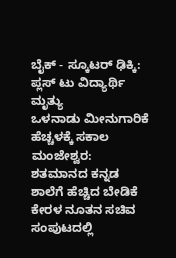ಬೈಕ್ - ಸ್ಕೂಟರ್ ಢಿಕ್ಕಿ: ಪ್ಲಸ್ ಟು ವಿದ್ಯಾರ್ಥಿ ಮೃತ್ಯು
ಒಳನಾಡು ಮೀನುಗಾರಿಕೆ ಹೆಚ್ಚಳಕ್ಕೆ ಸಕಾಲ
ಮಂಜೇಶ್ವರ: ಶತಮಾನದ ಕನ್ನಡ ಶಾಲೆಗೆ ಹೆಚ್ಚಿದ ಬೇಡಿಕೆ
ಕೇರಳ ನೂತನ ಸಚಿವ ಸಂಪುಟದಲ್ಲಿ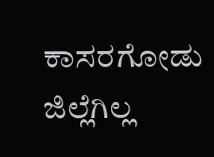ಕಾಸರಗೋಡು ಜಿಲ್ಲೆಗಿಲ್ಲ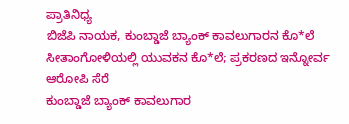ಪ್ರಾತಿನಿಧ್ಯ
ಬಿಜೆಪಿ ನಾಯಕ, ಕುಂಬ್ಡಾಜೆ ಬ್ಯಾಂಕ್ ಕಾವಲುಗಾರನ ಕೊ*ಲೆ
ಸೀತಾಂಗೋಳಿಯಲ್ಲಿ ಯುವಕನ ಕೊ*ಲೆ; ಪ್ರಕರಣದ ಇನ್ನೋರ್ವ ಆರೋಪಿ ಸೆರೆ
ಕುಂಬ್ಡಾಜೆ ಬ್ಯಾಂಕ್ ಕಾವಲುಗಾರ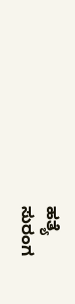ಹತ್ಯೆ
ಸುರಂಗ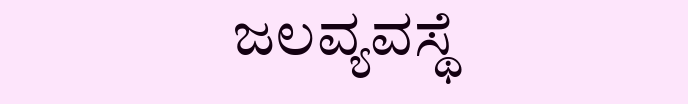ಜಲವ್ಯವಸ್ಥೆ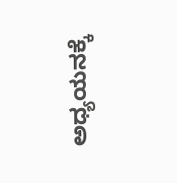ಅಧ್ಯಯನಕ್ಕೆ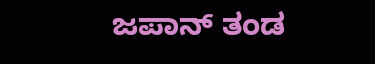ಜಪಾನ್ ತಂಡ